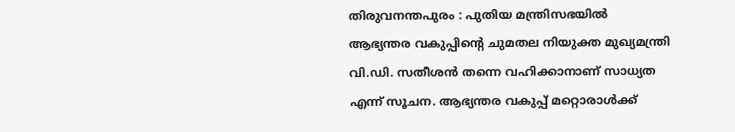തിരുവനന്തപുരം : പുതിയ മന്ത്രിസഭയിൽ ആഭ്യന്തര വകുപ്പിന്റെ ചുമതല നിയുക്ത മുഖ്യമന്ത്രി വി.ഡി. സതീശൻ തന്നെ വഹിക്കാനാണ് സാധ്യത എന്ന് സൂചന. ആഭ്യന്തര വകുപ്പ് മറ്റൊരാൾക്ക്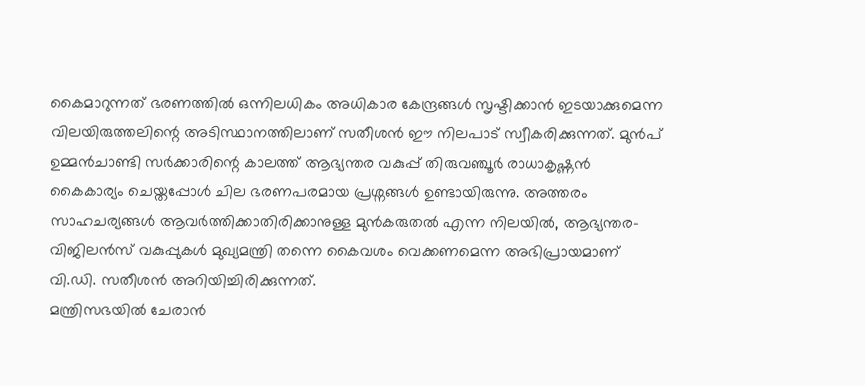കൈമാറുന്നത് ഭരണത്തിൽ ഒന്നിലധികം അധികാര കേന്ദ്രങ്ങൾ സൃഷ്ടിക്കാൻ ഇടയാക്കുമെന്ന വിലയിരുത്തലിന്റെ അടിസ്ഥാനത്തിലാണ് സതീശൻ ഈ നിലപാട് സ്വീകരിക്കുന്നത്. മുൻപ് ഉമ്മൻചാണ്ടി സർക്കാരിന്റെ കാലത്ത് ആഭ്യന്തര വകുപ്പ് തിരുവഞ്ചൂർ രാധാകൃഷ്ണൻ കൈകാര്യം ചെയ്തപ്പോൾ ചില ഭരണപരമായ പ്രശ്നങ്ങൾ ഉണ്ടായിരുന്നു. അത്തരം സാഹചര്യങ്ങൾ ആവർത്തിക്കാതിരിക്കാനുള്ള മുൻകരുതൽ എന്ന നിലയിൽ, ആഭ്യന്തര-വിജിലൻസ് വകുപ്പുകൾ മുഖ്യമന്ത്രി തന്നെ കൈവശം വെക്കണമെന്ന അഭിപ്രായമാണ് വി.ഡി. സതീശൻ അറിയിച്ചിരിക്കുന്നത്.
മന്ത്രിസഭയിൽ ചേരാൻ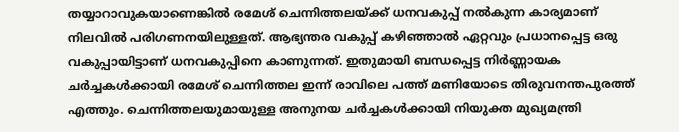തയ്യാറാവുകയാണെങ്കിൽ രമേശ് ചെന്നിത്തലയ്ക്ക് ധനവകുപ്പ് നൽകുന്ന കാര്യമാണ് നിലവിൽ പരിഗണനയിലുള്ളത്. ആഭ്യന്തര വകുപ്പ് കഴിഞ്ഞാൽ ഏറ്റവും പ്രധാനപ്പെട്ട ഒരു വകുപ്പായിട്ടാണ് ധനവകുപ്പിനെ കാണുന്നത്. ഇതുമായി ബന്ധപ്പെട്ട നിർണ്ണായക ചർച്ചകൾക്കായി രമേശ് ചെന്നിത്തല ഇന്ന് രാവിലെ പത്ത് മണിയോടെ തിരുവനന്തപുരത്ത് എത്തും. ചെന്നിത്തലയുമായുള്ള അനുനയ ചർച്ചകൾക്കായി നിയുക്ത മുഖ്യമന്ത്രി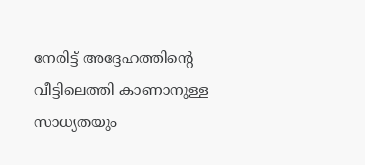നേരിട്ട് അദ്ദേഹത്തിന്റെ വീട്ടിലെത്തി കാണാനുള്ള സാധ്യതയും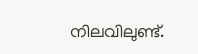നിലവിലുണ്ട്.